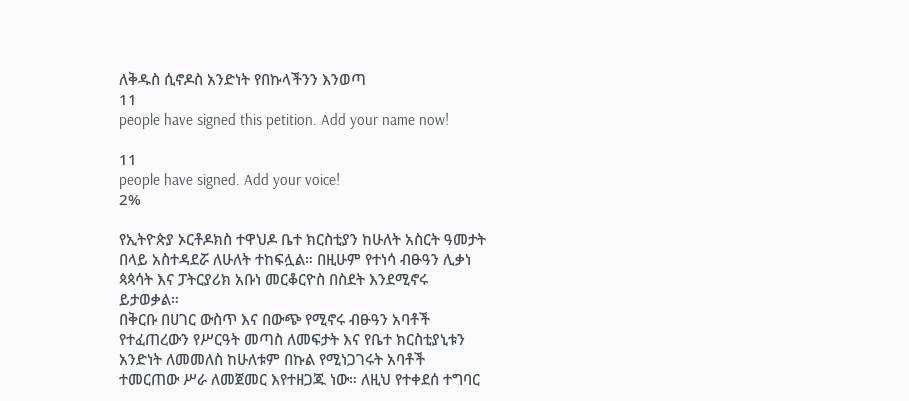ለቅዱስ ሲኖዶስ አንድነት የበኩላችንን እንወጣ
11
people have signed this petition. Add your name now!

11
people have signed. Add your voice!
2%

የኢትዮጵያ ኦርቶዶክስ ተዋህዶ ቤተ ክርስቲያን ከሁለት አስርት ዓመታት በላይ አስተዳደሯ ለሁለት ተከፍሏል። በዚሁም የተነሳ ብፁዓን ሊቃነ ጳጳሳት እና ፓትርያሪክ አቡነ መርቆርዮስ በስደት እንደሚኖሩ ይታወቃል።
በቅርቡ በሀገር ውስጥ እና በውጭ የሚኖሩ ብፁዓን አባቶች የተፈጠረውን የሥርዓት መጣስ ለመፍታት እና የቤተ ክርስቲያኒቱን አንድነት ለመመለስ ከሁለቱም በኩል የሚነጋገሩት አባቶች ተመርጠው ሥራ ለመጀመር እየተዘጋጁ ነው። ለዚህ የተቀደሰ ተግባር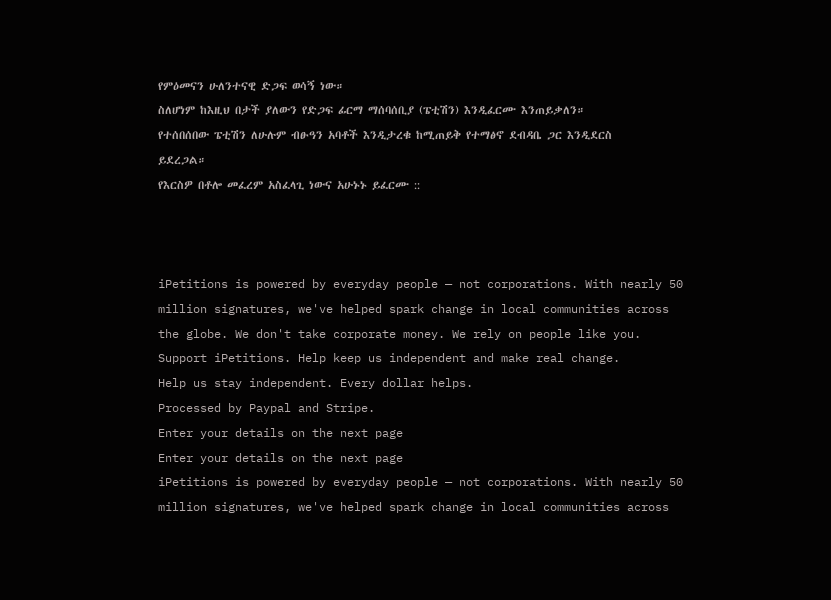የምዕመናን ሁለንተናዊ ድጋፍ ወሳኝ ነው።
ስለሆነም ከእዚህ በታች ያለውን የድጋፍ ፊርማ ማሰባሰቢያ (ፔቲሽን) እንዲፈርሙ እንጠይቃለን።
የተሰበሰበው ፔቲሽን ለሁሉም ብፁዓን አባቶች እንዲታረቁ ከሚጠይቅ የተማፅኖ ደብዳቤ ጋር እንዲደርስ ይደረጋል።
የእርስዎ በቶሎ መፈረም አስፈላጊ ነውና አሁኑኑ ይፈርሙ ::



iPetitions is powered by everyday people — not corporations. With nearly 50 million signatures, we've helped spark change in local communities across the globe. We don't take corporate money. We rely on people like you.
Support iPetitions. Help keep us independent and make real change.
Help us stay independent. Every dollar helps.
Processed by Paypal and Stripe.
Enter your details on the next page
Enter your details on the next page
iPetitions is powered by everyday people — not corporations. With nearly 50 million signatures, we've helped spark change in local communities across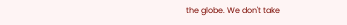the globe. We don't take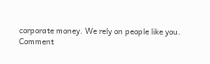corporate money. We rely on people like you.
Comment